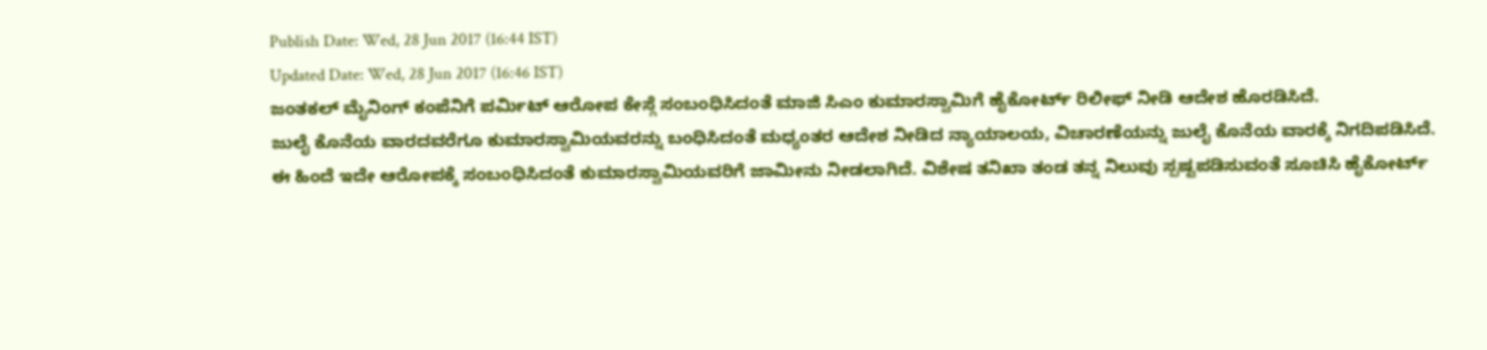Publish Date: Wed, 28 Jun 2017 (16:44 IST)
Updated Date: Wed, 28 Jun 2017 (16:46 IST)
ಜಂತಕಲ್ ಮೈನಿಂಗ್ ಕಂಪೆನಿಗೆ ಪರ್ಮಿಟ್ ಆರೋಪ ಕೇಸ್ಗೆ ಸಂಬಂಧಿಸಿದಂತೆ ಮಾಜಿ ಸಿಎಂ ಕುಮಾರಸ್ವಾಮಿಗೆ ಹೈಕೋರ್ಟ್ ರಿಲೀಫ್ ನೀಡಿ ಆದೇಶ ಹೊರಡಿಸಿದೆ.
ಜುಲೈ ಕೊನೆಯ ವಾರದವರೆಗೂ ಕುಮಾರಸ್ವಾಮಿಯವರನ್ನು ಬಂಧಿಸಿದಂತೆ ಮಧ್ಯಂತರ ಆದೇಶ ನೀಡಿದ ನ್ಯಾಯಾಲಯ, ವಿಚಾರಣೆಯನ್ನು ಜುಲೈ ಕೊನೆಯ ವಾರಕ್ಕೆ ನಿಗದಿಪಡಿಸಿದೆ.
ಈ ಹಿಂದೆ ಇದೇ ಆರೋಪಕ್ಕೆ ಸಂಬಂಧಿಸಿದಂತೆ ಕುಮಾರಸ್ವಾಮಿಯವರಿಗೆ ಜಾಮೀನು ನೀಡಲಾಗಿದೆ. ವಿಶೇಷ ತನಿಖಾ ತಂಡ ತನ್ನ ನಿಲುವು ಸ್ಪಷ್ಟಪಡಿಸುವಂತೆ ಸೂಚಿಸಿ ಹೈಕೋರ್ಟ್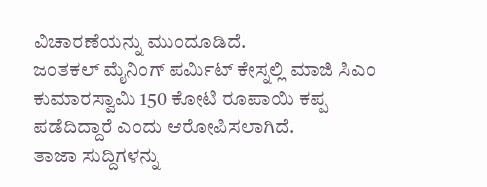ವಿಚಾರಣೆಯನ್ನು ಮುಂದೂಡಿದೆ.
ಜಂತಕಲ್ ಮೈನಿಂಗ್ ಪರ್ಮಿಟ್ ಕೇಸ್ನಲ್ಲಿ ಮಾಜಿ ಸಿಎಂ ಕುಮಾರಸ್ವಾಮಿ 150 ಕೋಟಿ ರೂಪಾಯಿ ಕಪ್ಪ ಪಡೆದಿದ್ದಾರೆ ಎಂದು ಆರೋಪಿಸಲಾಗಿದೆ.
ತಾಜಾ ಸುದ್ದಿಗಳನ್ನು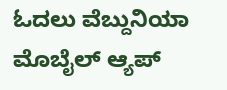ಓದಲು ವೆಬ್ದುನಿಯಾ
ಮೊಬೈಲ್ ಆ್ಯಪ್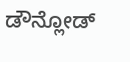ಡೌನ್ಲೋಡ್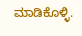ಮಾಡಿಕೊಳ್ಳಿ.